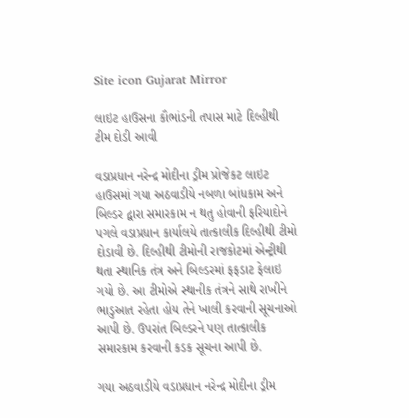Site icon Gujarat Mirror

લાઇટ હાઉસના કૌભાંડની તપાસ માટે દિલ્હીથી ટીમ દોડી આવી

વડાપ્રધાન નરેન્દ્ર મોદીના ડ્રીમ પ્રોજેકટ લાઇટ હાઉસમાં ગયા અઠવાડીયે નબળા બાંધકામ અને બિલ્ડર દ્વારા સમારકામ ન થતુ હોવાની ફરિયાદોને પગલે વડાપ્રધાન કાર્યાલયે તાત્કાલીક દિલ્હીથી ટીમો દોડાવી છે. દિલ્હીથી ટીમોની રાજકોટમાં એન્ટ્રીથી થતા સ્થાનિક તંત્ર અને બિલ્ડરમાં ફફડાટ ફેલાઇ ગયો છે. આ ટીમોએ સ્થાનીક તંત્રને સાથે રાખીને ભાડુઆત રહેતા હોય તેને ખાલી કરવાની સૂચનાઓ આપી છે. ઉપરાંત બિલ્ડરને પણ તાત્કાલીક સમારકામ કરવાની કડક સૂચના આપી છે.

ગયા અઠવાડીયે વડાપ્રધાન નરેન્દ્ર મોદીના ડ્રીમ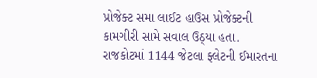પ્રોજેક્ટ સમા લાઈટ હાઉસ પ્રોજેક્ટની કામગીરી સામે સવાલ ઉઠ્યા હતા. રાજકોટમાં 1144 જેટલા ફ્લેટની ઈમારતના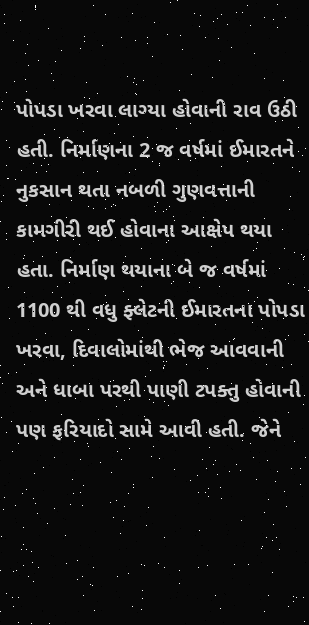પોપડા ખરવા લાગ્યા હોવાની રાવ ઉઠી હતી. નિર્માણના 2 જ વર્ષમાં ઈમારતને નુકસાન થતા નબળી ગુણવત્તાની કામગીરી થઈ હોવાના આક્ષેપ થયા હતા. નિર્માણ થયાના બે જ વર્ષમાં 1100 થી વધુ ફ્લેટની ઈમારતના પોપડા ખરવા, દિવાલોમાંથી ભેજ આવવાની અને ધાબા પરથી પાણી ટપક્તુ હોવાની પણ ફરિયાદો સામે આવી હતી. જેને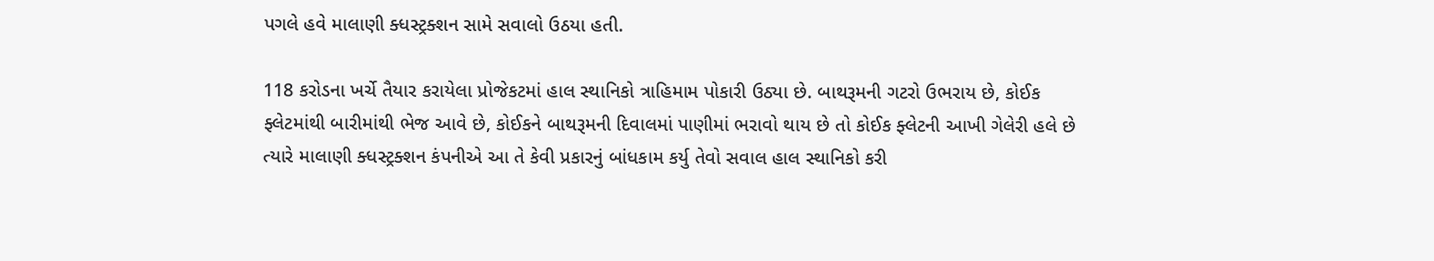પગલે હવે માલાણી ક્ધસ્ટ્રક્શન સામે સવાલો ઉઠયા હતી.

118 કરોડના ખર્ચે તૈયાર કરાયેલા પ્રોજેકટમાં હાલ સ્થાનિકો ત્રાહિમામ પોકારી ઉઠ્યા છે. બાથરૂમની ગટરો ઉભરાય છે, કોઈક ફ્લેટમાંથી બારીમાંથી ભેજ આવે છે, કોઈકને બાથરૂમની દિવાલમાં પાણીમાં ભરાવો થાય છે તો કોઈક ફ્લેટની આખી ગેલેરી હલે છે ત્યારે માલાણી ક્ધસ્ટ્રક્શન કંપનીએ આ તે કેવી પ્રકારનું બાંધકામ કર્યુ તેવો સવાલ હાલ સ્થાનિકો કરી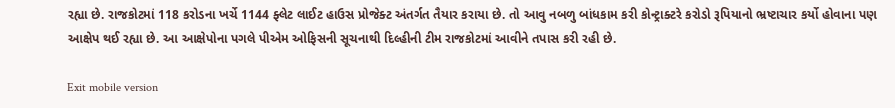રહ્યા છે. રાજકોટમાં 118 કરોડના ખર્ચે 1144 ફ્લેટ લાઈટ હાઉસ પ્રોજેક્ટ અંતર્ગત તૈયાર કરાયા છે. તો આવુ નબળુ બાંધકામ કરી કોન્ટ્રાક્ટરે કરોડો રૂપિયાનો ભ્રષ્ટાચાર કર્યો હોવાના પણ આક્ષેપ થઈ રહ્યા છે. આ આક્ષેપોના પગલે પીએમ ઓફિસની સૂચનાથી દિલ્હીની ટીમ રાજકોટમાં આવીને તપાસ કરી રહી છે.

Exit mobile version